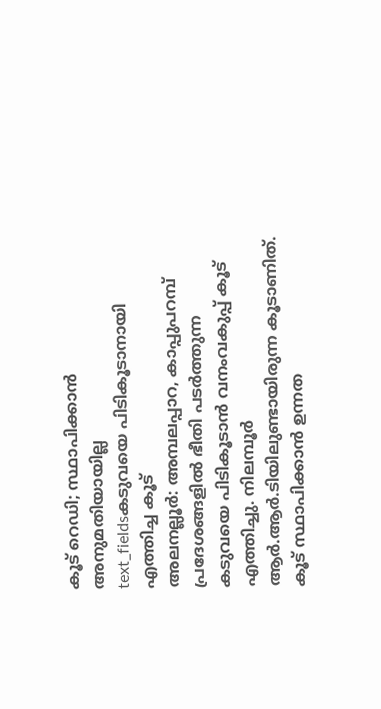കൂട് റെഡി; സ്ഥാപിക്കാൻ അനുമതിയായില്ല
text_fieldsകടുവയെ പിടികൂടാനായി എത്തിച്ച കൂട്
അലനല്ലൂർ: അമ്പലപ്പാറ, കാപ്പുപറമ്പ് പ്രദേശങ്ങളിൽ ഭീതി പടർത്തുന്ന കടുവയെ പിടികൂടാൻ വനംവകുപ്പ് കൂട് എത്തിച്ചു. നിലമ്പൂർ ആർ.ആർ.ടിയിലുണ്ടായിരുന്ന കൂടാണിത്. കൂട് സ്ഥാപിക്കാൻ ഉന്നത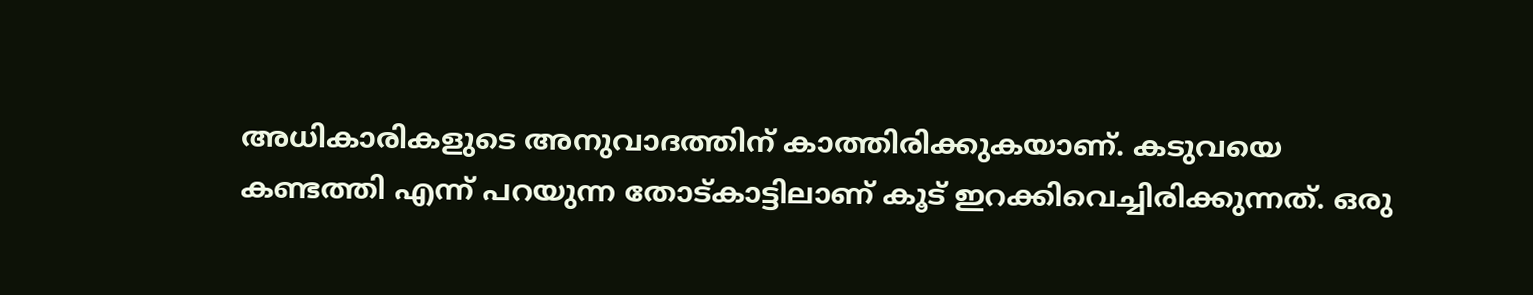അധികാരികളുടെ അനുവാദത്തിന് കാത്തിരിക്കുകയാണ്. കടുവയെ കണ്ടത്തി എന്ന് പറയുന്ന തോട്കാട്ടിലാണ് കൂട് ഇറക്കിവെച്ചിരിക്കുന്നത്. ഒരു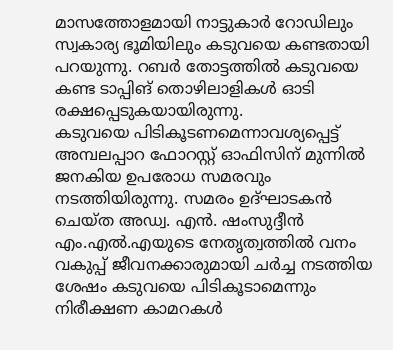മാസത്തോളമായി നാട്ടുകാർ റോഡിലും സ്വകാര്യ ഭൂമിയിലും കടുവയെ കണ്ടതായി പറയുന്നു. റബർ തോട്ടത്തിൽ കടുവയെ കണ്ട ടാപ്പിങ് തൊഴിലാളികൾ ഓടി രക്ഷപ്പെടുകയായിരുന്നു.
കടുവയെ പിടികൂടണമെന്നാവശ്യപ്പെട്ട് അമ്പലപ്പാറ ഫോറസ്റ്റ് ഓഫിസിന് മുന്നിൽ ജനകിയ ഉപരോധ സമരവും നടത്തിയിരുന്നു. സമരം ഉദ്ഘാടകൻ ചെയ്ത അഡ്വ. എൻ. ഷംസുദ്ദീൻ എം.എൽ.എയുടെ നേതൃത്വത്തിൽ വനം വകുപ്പ് ജീവനക്കാരുമായി ചർച്ച നടത്തിയ ശേഷം കടുവയെ പിടികൂടാമെന്നും നിരീക്ഷണ കാമറകൾ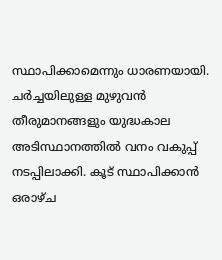സ്ഥാപിക്കാമെന്നും ധാരണയായി. ചർച്ചയിലുള്ള മുഴുവൻ തീരുമാനങ്ങളും യുദ്ധകാല അടിസ്ഥാനത്തിൽ വനം വകുപ്പ് നടപ്പിലാക്കി. കൂട് സ്ഥാപിക്കാൻ ഒരാഴ്ച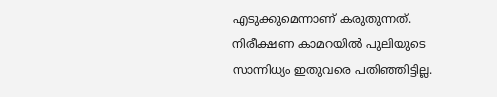എടുക്കുമെന്നാണ് കരുതുന്നത്. നിരീക്ഷണ കാമറയിൽ പുലിയുടെ സാന്നിധ്യം ഇതുവരെ പതിഞ്ഞിട്ടില്ല.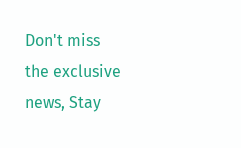Don't miss the exclusive news, Stay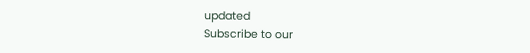updated
Subscribe to our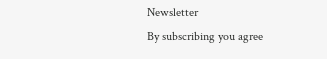Newsletter
By subscribing you agree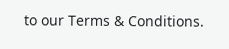to our Terms & Conditions.